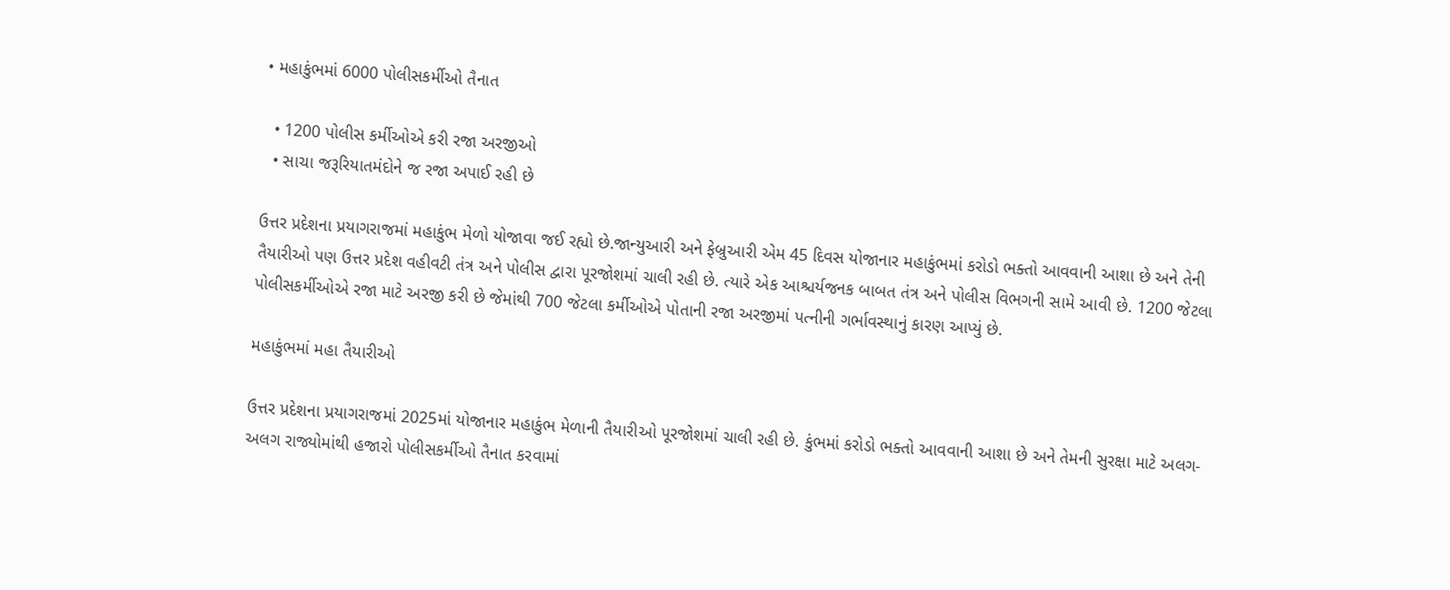• મહાકુંભમાં 6000 પોલીસકર્મીઓ તૈનાત

  • 1200 પોલીસ કર્મીઓએ કરી રજા અરજીઓ
  • સાચા જરૂરિયાતમંદોને જ રજા અપાઈ રહી છે

ઉત્તર પ્રદેશના પ્રયાગરાજમાં મહાકુંભ મેળો યોજાવા જઈ રહ્યો છે.જાન્યુઆરી અને ફેબ્રુઆરી એમ 45 દિવસ યોજાનાર મહાકુંભમાં કરોડો ભક્તો આવવાની આશા છે અને તેની તૈયારીઓ પણ ઉત્તર પ્રદેશ વહીવટી તંત્ર અને પોલીસ દ્વારા પૂરજોશમાં ચાલી રહી છે. ત્યારે એક આશ્ચર્યજનક બાબત તંત્ર અને પોલીસ વિભગની સામે આવી છે. 1200 જેટલા પોલીસકર્મીઓએ રજા માટે અરજી કરી છે જેમાંથી 700 જેટલા કર્મીઓએ પોતાની રજા અરજીમાં પત્નીની ગર્ભાવસ્થાનું કારણ આપ્યું છે.

મહાકુંભમાં મહા તૈયારીઓ

ઉત્તર પ્રદેશના પ્રયાગરાજમાં 2025માં યોજાનાર મહાકુંભ મેળાની તૈયારીઓ પૂરજોશમાં ચાલી રહી છે. કુંભમાં કરોડો ભક્તો આવવાની આશા છે અને તેમની સુરક્ષા માટે અલગ-અલગ રાજ્યોમાંથી હજારો પોલીસકર્મીઓ તૈનાત કરવામાં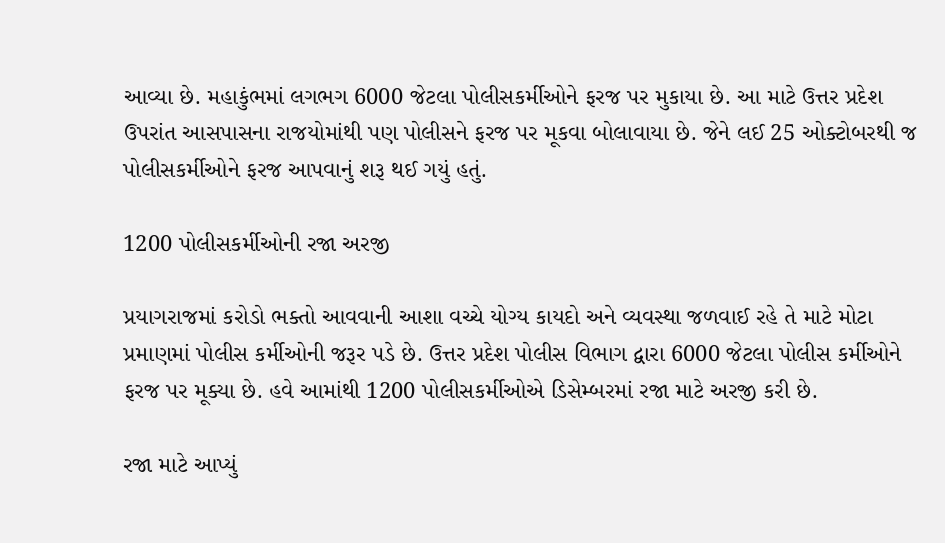આવ્યા છે. મહાકુંભમાં લગભગ 6000 જેટલા પોલીસકર્મીઓને ફરજ પર મુકાયા છે. આ માટે ઉત્તર પ્રદેશ ઉપરાંત આસપાસના રાજયોમાંથી પણ પોલીસને ફરજ પર મૂકવા બોલાવાયા છે. જેને લઈ 25 ઓક્ટોબરથી જ પોલીસકર્મીઓને ફરજ આપવાનું શરૂ થઈ ગયું હતું.

1200 પોલીસકર્મીઓની રજા અરજી

પ્રયાગરાજમાં કરોડો ભક્તો આવવાની આશા વચ્ચે યોગ્ય કાયદો અને વ્યવસ્થા જળવાઈ રહે તે માટે મોટા પ્રમાણમાં પોલીસ કર્મીઓની જરૂર પડે છે. ઉત્તર પ્રદેશ પોલીસ વિભાગ દ્વારા 6000 જેટલા પોલીસ કર્મીઓને ફરજ પર મૂક્યા છે. હવે આમાંથી 1200 પોલીસકર્મીઓએ ડિસેમ્બરમાં રજા માટે અરજી કરી છે.

રજા માટે આપ્યું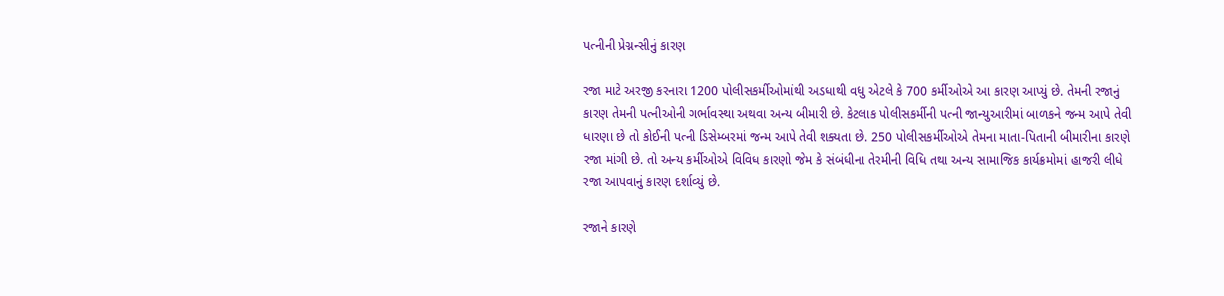પત્નીની પ્રેગ્નન્સીનું કારણ

રજા માટે અરજી કરનારા 1200 પોલીસકર્મીઓમાંથી અડધાથી વધુ એટલે કે 700 કર્મીઓએ આ કારણ આપ્યું છે. તેમની રજાનું કારણ તેમની પત્નીઓની ગર્ભાવસ્થા અથવા અન્ય બીમારી છે. કેટલાક પોલીસકર્મીની પત્ની જાન્યુઆરીમાં બાળકને જન્મ આપે તેવી ધારણા છે તો કોઈની પત્ની ડિસેમ્બરમાં જન્મ આપે તેવી શક્યતા છે. 250 પોલીસકર્મીઓએ તેમના માતા-પિતાની બીમારીના કારણે રજા માંગી છે. તો અન્ય કર્મીઓએ વિવિધ કારણો જેમ કે સંબંધીના તેરમીની વિધિ તથા અન્ય સામાજિક કાર્યક્રમોમાં હાજરી લીધે રજા આપવાનું કારણ દર્શાવ્યું છે.

રજાને કારણે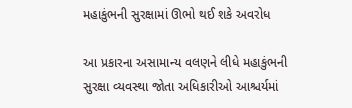મહાકુંભની સુરક્ષામાં ઊભો થઈ શકે અવરોધ

આ પ્રકારના અસામાન્ય વલણને લીધે મહાકુંભની સુરક્ષા વ્યવસ્થા જોતા અધિકારીઓ આશ્ચર્યમાં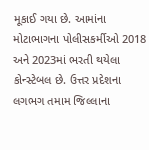મૂકાઈ ગયા છે. આમાંના મોટાભાગના પોલીસકર્મીઓ 2018 અને 2023માં ભરતી થયેલા કોન્સ્ટેબલ છે. ઉત્તર પ્રદેશના લગભગ તમામ જિલ્લાના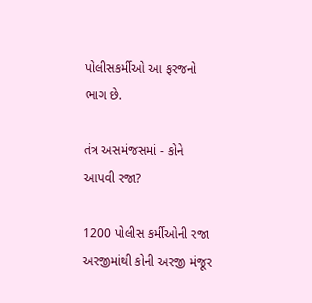પોલીસકર્મીઓ આ ફરજનો ભાગ છે.

તંત્ર અસમંજસમાં - કોને આપવી રજા?

1200 પોલીસ કર્મીઓની રજા અરજીમાંથી કોની અરજી મંજૂર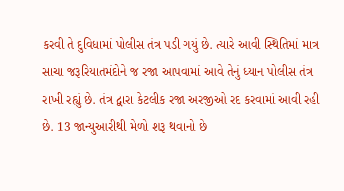કરવી તે દુવિધામાં પોલીસ તંત્ર પડી ગયું છે. ત્યારે આવી સ્થિતિમાં માત્ર સાચા જરૂરિયાતમંદોને જ રજા આપવામાં આવે તેનું ધ્યાન પોલીસ તંત્ર રાખી રહ્યું છે. તંત્ર દ્વારા કેટલીક રજા અરજીઓ રદ કરવામાં આવી રહી છે. 13 જાન્યુઆરીથી મેળો શરૂ થવાનો છે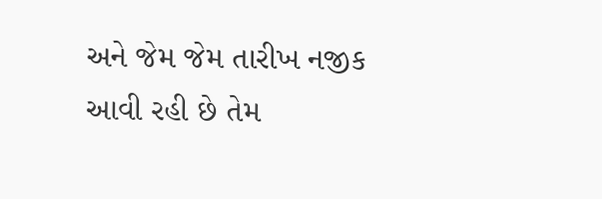અને જેમ જેમ તારીખ નજીક આવી રહી છે તેમ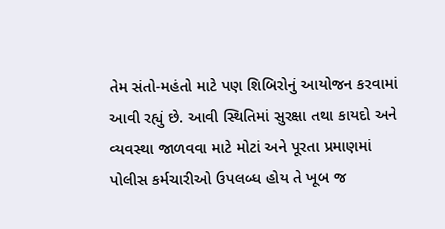તેમ સંતો-મહંતો માટે પણ શિબિરોનું આયોજન કરવામાં આવી રહ્યું છે. આવી સ્થિતિમાં સુરક્ષા તથા કાયદો અને વ્યવસ્થા જાળવવા માટે મોટાં અને પૂરતા પ્રમાણમાં પોલીસ કર્મચારીઓ ઉપલબ્ધ હોય તે ખૂબ જ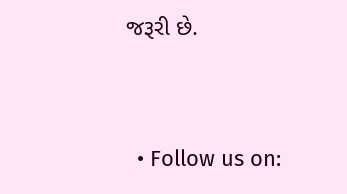જરૂરી છે.


  • Follow us on: